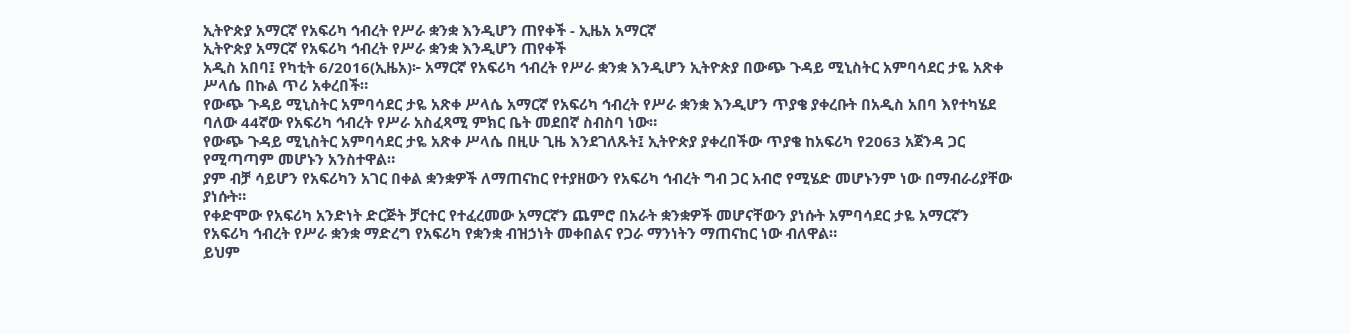ኢትዮጵያ አማርኛ የአፍሪካ ኅብረት የሥራ ቋንቋ እንዲሆን ጠየቀች - ኢዜአ አማርኛ
ኢትዮጵያ አማርኛ የአፍሪካ ኅብረት የሥራ ቋንቋ እንዲሆን ጠየቀች
አዲስ አበባ፤ የካቲት 6/2016(ኢዜአ)፦ አማርኛ የአፍሪካ ኅብረት የሥራ ቋንቋ እንዲሆን ኢትዮጵያ በውጭ ጉዳይ ሚኒስትር አምባሳደር ታዬ አጽቀ ሥላሴ በኩል ጥሪ አቀረበች።
የውጭ ጉዳይ ሚኒስትር አምባሳደር ታዬ አጽቀ ሥላሴ አማርኛ የአፍሪካ ኅብረት የሥራ ቋንቋ እንዲሆን ጥያቄ ያቀረቡት በአዲስ አበባ እየተካሄደ ባለው 44ኛው የአፍሪካ ኅብረት የሥራ አስፈጻሚ ምክር ቤት መደበኛ ስብስባ ነው።
የውጭ ጉዳይ ሚኒስትር አምባሳደር ታዬ አጽቀ ሥላሴ በዚሁ ጊዜ እንደገለጹት፤ ኢትዮጵያ ያቀረበችው ጥያቄ ከአፍሪካ የ2063 አጀንዳ ጋር የሚጣጣም መሆኑን አንስተዋል።
ያም ብቻ ሳይሆን የአፍሪካን አገር በቀል ቋንቋዎች ለማጠናከር የተያዘውን የአፍሪካ ኅብረት ግብ ጋር አብሮ የሚሄድ መሆኑንም ነው በማብራሪያቸው ያነሱት።
የቀድሞው የአፍሪካ አንድነት ድርጅት ቻርተር የተፈረመው አማርኛን ጨምሮ በአራት ቋንቋዎች መሆናቸውን ያነሱት አምባሳደር ታዬ አማርኛን የአፍሪካ ኅብረት የሥራ ቋንቋ ማድረግ የአፍሪካ የቋንቋ ብዝኃነት መቀበልና የጋራ ማንነትን ማጠናከር ነው ብለዋል።
ይህም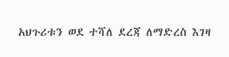አህጉሪቱን ወደ ተሻለ ደረጃ ለማድረስ እገዛ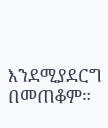እንደሚያደርግ በመጠቆም።